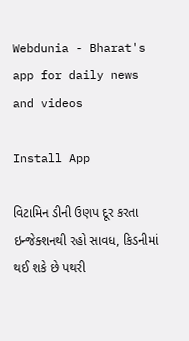Webdunia - Bharat's app for daily news and videos

Install App

વિટામિન ડીની ઉણપ દૂર કરતા ઇન્જેક્શનથી રહો સાવધ, કિડનીમાં થઈ શકે છે પથરી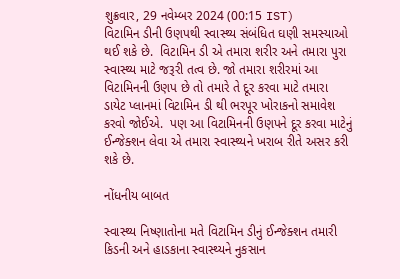શુક્રવાર, 29 નવેમ્બર 2024 (00:15 IST)
વિટામિન ડીની ઉણપથી સ્વાસ્થ્ય સંબંધિત ઘણી સમસ્યાઓ થઈ શકે છે.  વિટામિન ડી એ તમારા શરીર અને તમારા પુરા સ્વાસ્થ્ય માટે જરૂરી તત્વ છે. જો તમારા શરીરમાં આ વિટામિનની ઉણપ છે તો તમારે તે દૂર કરવા માટે તમારા  ડાયેટ પ્લાનમાં વિટામિન ડી થી ભરપૂર ખોરાકનો સમાવેશ કરવો જોઈએ.  પણ આ વિટામિનની ઉણપને દૂર કરવા માટેનું ઈન્જેક્શન લેવા એ તમારા સ્વાસ્થ્યને ખરાબ રીતે અસર કરી શકે છે.

નોંધનીય બાબત

સ્વાસ્થ્ય નિષ્ણાતોના મતે વિટામિન ડીનું ઈન્જેક્શન તમારી કિડની અને હાડકાના સ્વાસ્થ્યને નુકસાન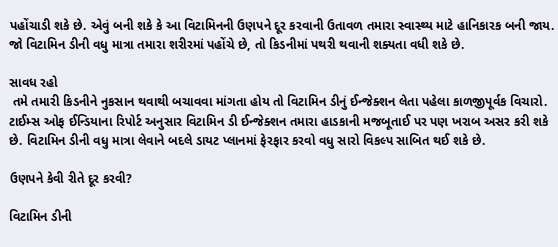પહોંચાડી શકે છે. એવું બની શકે કે આ વિટામિનની ઉણપને દૂર કરવાની ઉતાવળ તમારા સ્વાસ્થ્ય માટે હાનિકારક બની જાય. જો વિટામિન ડીની વધુ માત્રા તમારા શરીરમાં પહોંચે છે, તો કિડનીમાં પથરી થવાની શક્યતા વધી શકે છે.

સાવધ રહો
 તમે તમારી કિડનીને નુકસાન થવાથી બચાવવા માંગતા હોય તો વિટામિન ડીનું ઈન્જેક્શન લેતા પહેલા કાળજીપૂર્વક વિચારો. ટાઈમ્સ ઓફ ઈન્ડિયાના રિપોર્ટ અનુસાર વિટામિન ડી ઈન્જેક્શન તમારા હાડકાની મજબૂતાઈ પર પણ ખરાબ અસર કરી શકે છે. વિટામિન ડીની વધુ માત્રા લેવાને બદલે ડાયટ પ્લાનમાં ફેરફાર કરવો વધુ સારો વિકલ્પ સાબિત થઈ શકે છે.

ઉણપને કેવી રીતે દૂર કરવી?

વિટામિન ડીની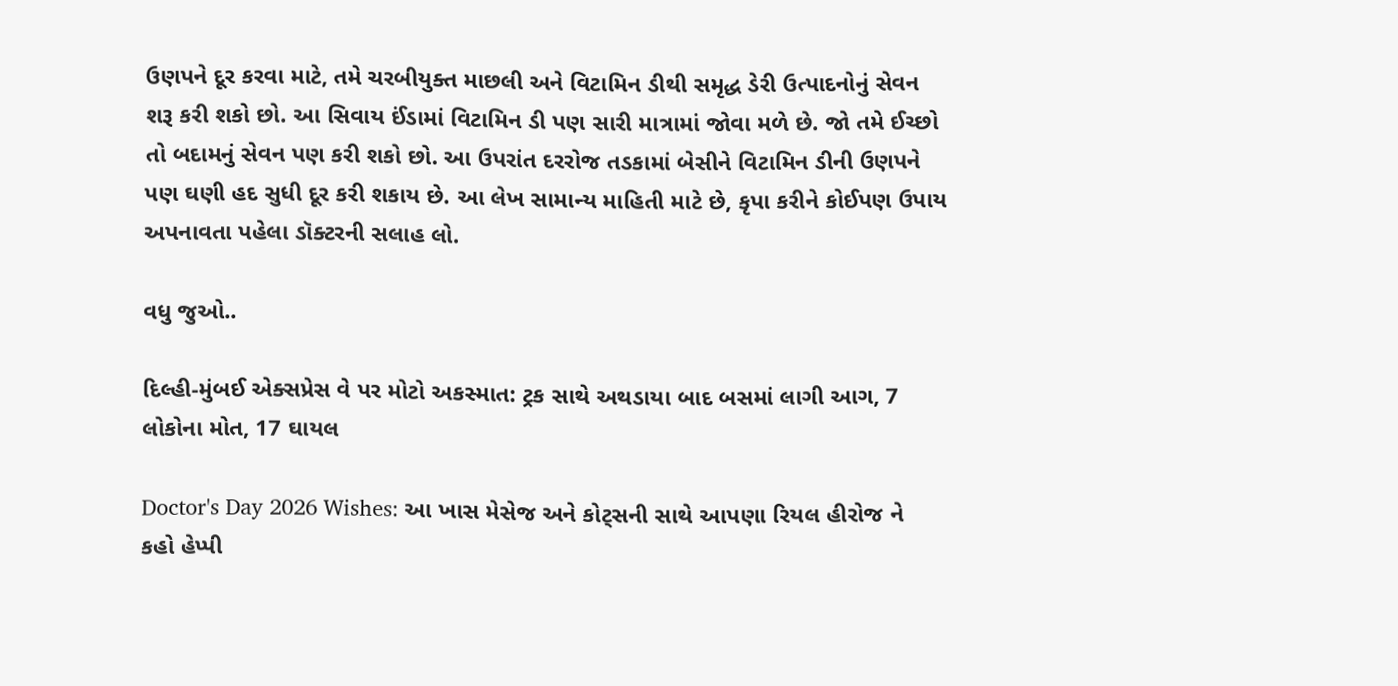ઉણપને દૂર કરવા માટે, તમે ચરબીયુક્ત માછલી અને વિટામિન ડીથી સમૃદ્ધ ડેરી ઉત્પાદનોનું સેવન શરૂ કરી શકો છો. આ સિવાય ઈંડામાં વિટામિન ડી પણ સારી માત્રામાં જોવા મળે છે. જો તમે ઈચ્છો તો બદામનું સેવન પણ કરી શકો છો. આ ઉપરાંત દરરોજ તડકામાં બેસીને વિટામિન ડીની ઉણપને પણ ઘણી હદ સુધી દૂર કરી શકાય છે. આ લેખ સામાન્ય માહિતી માટે છે, કૃપા કરીને કોઈપણ ઉપાય અપનાવતા પહેલા ડૉક્ટરની સલાહ લો.

વધુ જુઓ..

દિલ્હી-મુંબઈ એક્સપ્રેસ વે પર મોટો અકસ્માત: ટ્રક સાથે અથડાયા બાદ બસમાં લાગી આગ, 7 લોકોના મોત, 17 ઘાયલ

Doctor's Day 2026 Wishes: આ ખાસ મેસેજ અને કોટ્સની સાથે આપણા રિયલ હીરોજ ને કહો હેપ્પી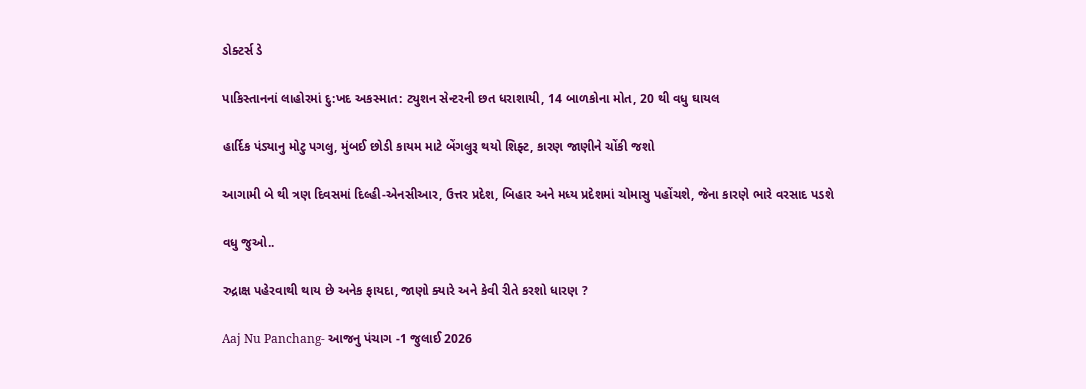ડોક્ટર્સ ડે

પાકિસ્તાનનાં લાહોરમાં દુ:ખદ અકસ્માત: ટ્યુશન સેન્ટરની છત ધરાશાયી, 14 બાળકોના મોત, 20 થી વધુ ઘાયલ

હાર્દિક પંડ્યાનુ મોટુ પગલુ, મુંબઈ છોડી કાયમ માટે બેંગલુરૂ થયો શિફ્ટ, કારણ જાણીને ચોંકી જશો

આગામી બે થી ત્રણ દિવસમાં દિલ્હી-એનસીઆર, ઉત્તર પ્રદેશ, બિહાર અને મધ્ય પ્રદેશમાં ચોમાસુ પહોંચશે, જેના કારણે ભારે વરસાદ પડશે

વધુ જુઓ..

રુદ્રાક્ષ પહેરવાથી થાય છે અનેક ફાયદા, જાણો ક્યારે અને કેવી રીતે કરશો ધારણ ?

Aaj Nu Panchang- આજનુ પંચાગ -1 જુલાઈ 2026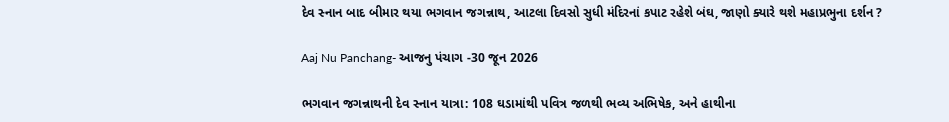દેવ સ્નાન બાદ બીમાર થયા ભગવાન જગન્નાથ, આટલા દિવસો સુધી મંદિરનાં કપાટ રહેશે બંઘ, જાણો ક્યારે થશે મહાપ્રભુના દર્શન ?

Aaj Nu Panchang- આજનુ પંચાગ -30 જૂન 2026

ભગવાન જગન્નાથની દેવ સ્નાન યાત્રા: 108 ઘડામાંથી પવિત્ર જળથી ભવ્ય અભિષેક, અને હાથીના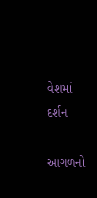વેશમાં દર્શન

આગળનો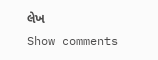લેખ
Show comments